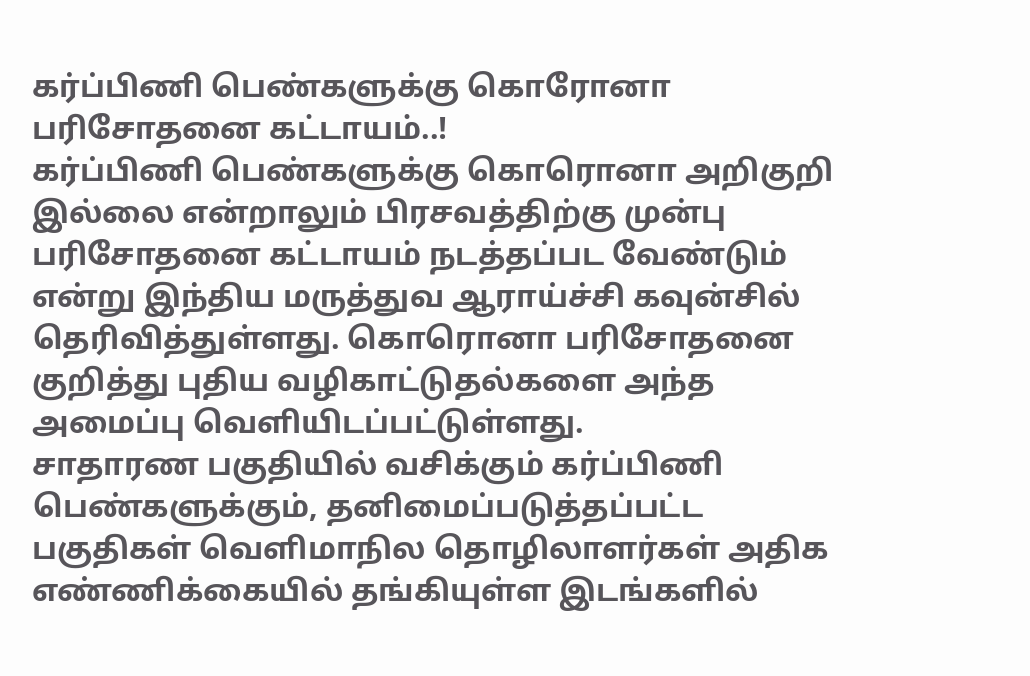கர்ப்பிணி பெண்களுக்கு கொரோனா பரிசோதனை கட்டாயம்..!
கர்ப்பிணி பெண்களுக்கு கொரொனா அறிகுறி இல்லை என்றாலும் பிரசவத்திற்கு முன்பு பரிசோதனை கட்டாயம் நடத்தப்பட வேண்டும் என்று இந்திய மருத்துவ ஆராய்ச்சி கவுன்சில் தெரிவித்துள்ளது. கொரொனா பரிசோதனை குறித்து புதிய வழிகாட்டுதல்களை அந்த அமைப்பு வெளியிடப்பட்டுள்ளது.
சாதாரண பகுதியில் வசிக்கும் கர்ப்பிணி பெண்களுக்கும், தனிமைப்படுத்தப்பட்ட பகுதிகள் வெளிமாநில தொழிலாளர்கள் அதிக எண்ணிக்கையில் தங்கியுள்ள இடங்களில்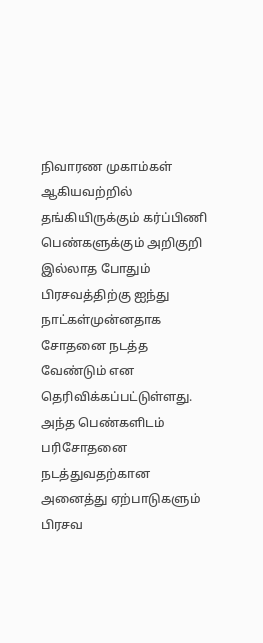நிவாரண முகாம்கள் ஆகியவற்றில் தங்கியிருக்கும் கர்ப்பிணி பெண்களுக்கும் அறிகுறி இல்லாத போதும் பிரசவத்திற்கு ஐந்து நாட்கள்முன்னதாக சோதனை நடத்த வேண்டும் என தெரிவிக்கப்பட்டுள்ளது.
அந்த பெண்களிடம் பரிசோதனை நடத்துவதற்கான அனைத்து ஏற்பாடுகளும் பிரசவ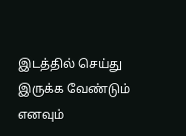இடத்தில் செய்து இருக்க வேண்டும் எனவும்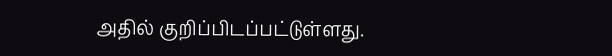அதில் குறிப்பிடப்பட்டுள்ளது.